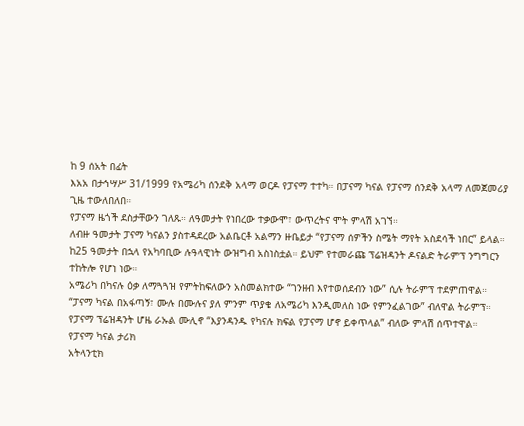ከ 9 ሰአት በፊት
እአአ በታኅሣሥ 31/1999 የአሜሪካ ሰንደቅ አላማ ወርዶ የፓናማ ተተካ። በፓናማ ካናል የፓናማ ሰንደቅ አላማ ለመጀመሪያ ጊዜ ተውለበለበ።
የፓናማ ዜጎች ደስታቸውን ገለጹ። ለዓመታት የነበረው ተቃውሞ፣ ውጥረትና ሞት ምላሽ አገኘ።
ለብዙ ዓመታት ፓናማ ካናልን ያስተዳደረው አልቤርቶ አልማን ዙቤይታ “የፓናማ ሰዎችን ስሜት ማየት አስደሳች ነበር” ይላል።
ከ25 ዓመታት በኋላ የአካባቢው ሉዓላዊነት ውዝግብ አስነስቷል። ይህም የተመራጩ ፕሬዝዳንት ዶናልድ ትራምፕ ንግግርን ተከትሎ የሆነ ነው።
አሜሪካ በካናሉ ዕቃ ለማጓጓዝ የምትከፍለውን አስመልክተው “ገንዘብ እየተወሰደብን ነው” ሲሉ ትራምፕ ተደምጠዋል።
“ፓናማ ካናል በአፋጣኝ፣ ሙሉ በሙሉና ያለ ምንም ጥያቄ ለአሜሪካ እንዲመለስ ነው የምንፈልገው” ብለዋል ትራምፕ።
የፓናማ ፕሬዝዳንት ሆዜ ራኡል ሙሊኖ “እያንዳንዱ የካናሉ ክፍል የፓናማ ሆኖ ይቀጥላል” ብለው ምላሽ ሰጥተዋል።
የፓናማ ካናል ታሪክ
አትላንቲክ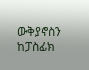ውቅያኖስን ከፓስፊክ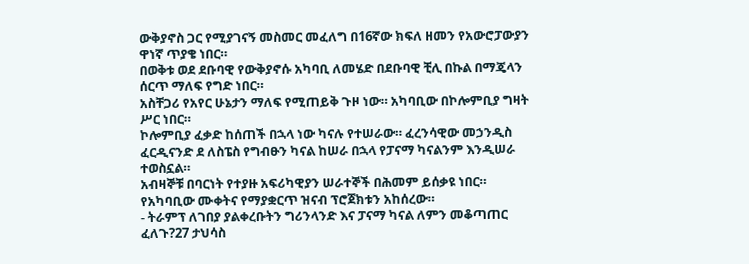ውቅያኖስ ጋር የሚያገናኝ መስመር መፈለግ በ16ኛው ክፍለ ዘመን የአውሮፓውያን ዋነኛ ጥያቄ ነበር።
በወቅቱ ወደ ደቡባዊ የውቅያኖሱ አካባቢ ለመሄድ በደቡባዊ ቺሊ በኩል በማጄላን ሰርጥ ማለፍ የግድ ነበር።
አስቸጋሪ የአየር ሁኔታን ማለፍ የሚጠይቅ ጉዞ ነው። አካባቢው በኮሎምቢያ ግዛት ሥር ነበር።
ኮሎምቢያ ፈቃድ ከሰጠች በኋላ ነው ካናሉ የተሠራው። ፈረንሳዊው መኃንዲስ ፈርዲናንድ ደ ለስፔስ የግብፁን ካናል ከሠራ በኋላ የፓናማ ካናልንም እንዲሠራ ተወስኗል።
አብዛኞቹ በባርነት የተያዙ አፍሪካዊያን ሠራተኞች በሕመም ይሰቃዩ ነበር። የአካባቢው ሙቀትና የማያቋርጥ ዝናብ ፕሮጀክቱን አከሰረው።
- ትራምፕ ለገበያ ያልቀረቡትን ግሪንላንድ እና ፓናማ ካናል ለምን መቆጣጠር ፈለጉ?27 ታህሳስ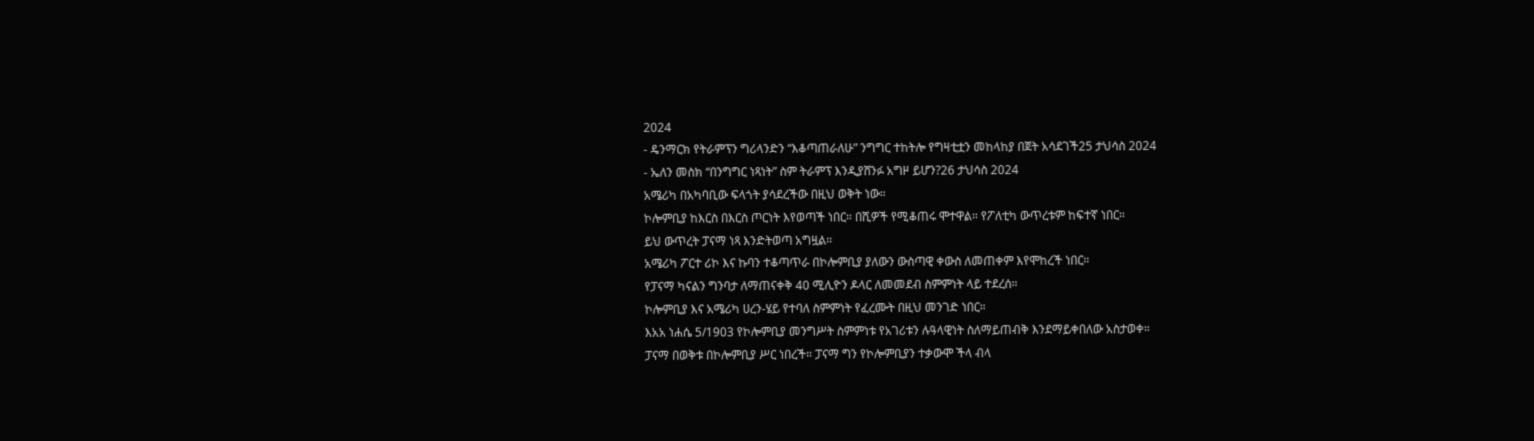2024
- ዴንማርክ የትራምፕን ግሪላንድን “እቆጣጠራለሁ” ንግግር ተከትሎ የግዛቲቷን መከላከያ በጀት አሳደገች25 ታህሳስ 2024
- ኤለን መስክ “በንግግር ነጻነት” ስም ትራምፕ እንዲያሸንፉ አግዞ ይሆን?26 ታህሳስ 2024
አሜሪካ በአካባቢው ፍላጎት ያሳደረችው በዚህ ወቅት ነው።
ኮሎምቢያ ከእርስ በእርስ ጦርነት እየወጣች ነበር። በሺዎች የሚቆጠሩ ሞተዋል። የፖለቲካ ውጥረቱም ከፍተኛ ነበር።
ይህ ውጥረት ፓናማ ነጻ እንድትወጣ አግዟል።
አሜሪካ ፖርተ ሪኮ እና ኩባን ተቆጣጥራ በኮሎምቢያ ያለውን ውስጣዊ ቀውስ ለመጠቀም እየሞከረች ነበር።
የፓናማ ካናልን ግንባታ ለማጠናቀቅ 40 ሚሊዮን ዶላር ለመመደብ ስምምነት ላይ ተደረሰ።
ኮሎምቢያ እና አሜሪካ ሀረን-ሄይ የተባለ ስምምነት የፈረሙት በዚህ መንገድ ነበር።
እአአ ነሐሴ 5/1903 የኮሎምቢያ መንግሥት ስምምነቱ የአገሪቱን ሉዓላዊነት ስለማይጠብቅ እንደማይቀበለው አስታወቀ።
ፓናማ በወቅቱ በኮሎምቢያ ሥር ነበረች። ፓናማ ግን የኮሎምቢያን ተቃውሞ ችላ ብላ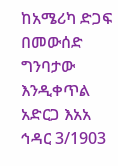ከአሜሪካ ድጋፍ በመውሰድ ግንባታው እንዲቀጥል አድርጋ እአአ ኅዳር 3/1903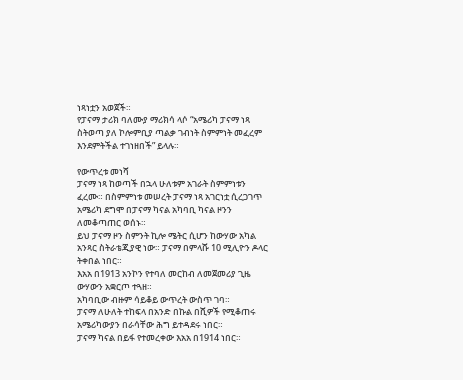ነጻነቷን አወጀች።
የፓናማ ታሪክ ባለሙያ ማሪክሳ ላሶ “አሜሪካ ፓናማ ነጻ ስትወጣ ያለ ኮሎምቢያ ጣልቃ ገብነት ስምምነት መፈረም እንደምትችል ተገነዘበች” ይላሉ።

የውጥረቱ መነሻ
ፓናማ ነጻ ከወጣች በኋላ ሁለቱም አገራት ስምምነቱን ፈረሙ። በስምምነቱ መሠረት ፓናማ ነጻ አገርነቷ ሲረጋገጥ አሜሪካ ደግሞ በፓናማ ካናል አካባቢ ካናል ዞንን ለመቆጣጠር ወሰኑ።
ይህ ፓናማ ዞን ስምንት ኪሎ ሜትር ሲሆን ከውሃው አካል አንጻር ስትራቴጂያዊ ነው። ፓናማ በምላሹ 10 ሚሊዮን ዶላር ትቀበል ነበር።
እአአ በ1913 አንኮን የተባለ መርከብ ለመጀመሪያ ጊዜ ውሃውን አቋርጦ ተጓዘ።
አካባቢው ብዙም ሳይቆይ ውጥረት ውስጥ ገባ።
ፓናማ ለሁለት ተከፍላ በአንድ በኩል በሺዎች የሚቆጠሩ አሜሪካውያን በራሳቸው ሕግ ይተዳደሩ ነበር።
ፓናማ ካናል በይፋ የተመረቀው እአአ በ1914 ነበር።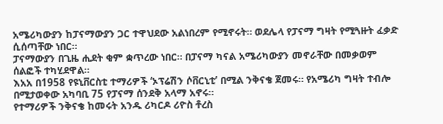አሜሪካውያን ከፓናማውያን ጋር ተዋህደው አልነበረም የሚኖሩት። ወደሌላ የፓናማ ግዛት የሚጓዙት ፈቃድ ሲሰጣቸው ነበር።
ፓናማውያን በጊዜ ሒደት ቂም ቋጥረው ነበር። በፓናማ ካናል አሜሪካውያን መኖራቸው በመቃወም ሰልፎች ተካሂደዋል።
እአአ በ1958 የዩኒቨርስቲ ተማሪዎች ‘ኦፕሬሽን ሶቨርኒቲ’ በሚል ንቅናቄ ጀመሩ። የአሜሪካ ግዛት ተብሎ በሚታወቀው አካባቢ 75 የፓናማ ሰንደቅ አላማ አኖሩ።
የተማሪዎች ንቅናቄ ከመሩት አንዱ ሪካርዶ ሪዮስ ቶረስ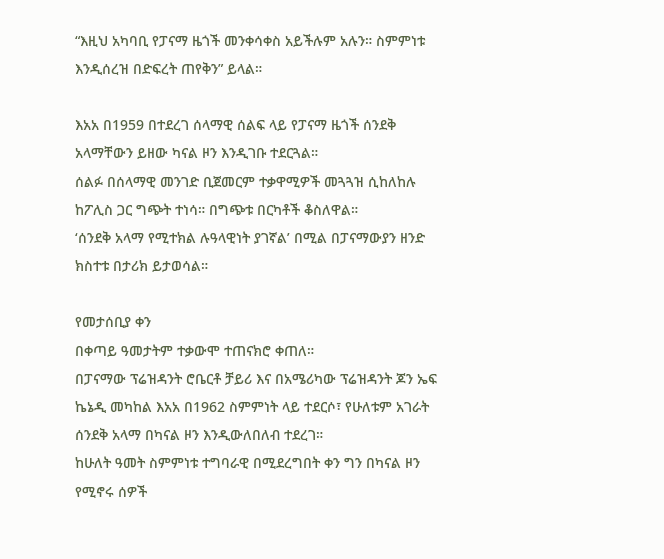“እዚህ አካባቢ የፓናማ ዜጎች መንቀሳቀስ አይችሉም አሉን። ስምምነቱ እንዲሰረዝ በድፍረት ጠየቅን” ይላል።

እአአ በ1959 በተደረገ ሰላማዊ ሰልፍ ላይ የፓናማ ዜጎች ሰንደቅ አላማቸውን ይዘው ካናል ዞን እንዲገቡ ተደርጓል።
ሰልፉ በሰላማዊ መንገድ ቢጀመርም ተቃዋሚዎች መጓጓዝ ሲከለከሉ ከፖሊስ ጋር ግጭት ተነሳ። በግጭቱ በርካቶች ቆስለዋል።
‘ሰንደቅ አላማ የሚተክል ሉዓላዊነት ያገኛል’ በሚል በፓናማውያን ዘንድ ክስተቱ በታሪክ ይታወሳል።

የመታሰቢያ ቀን
በቀጣይ ዓመታትም ተቃውሞ ተጠናክሮ ቀጠለ።
በፓናማው ፕሬዝዳንት ሮቤርቶ ቻይሪ እና በአሜሪካው ፕሬዝዳንት ጆን ኤፍ ኬኔዲ መካከል እአአ በ1962 ስምምነት ላይ ተደርሶ፣ የሁለቱም አገራት ሰንደቅ አላማ በካናል ዞን እንዲውለበለብ ተደረገ።
ከሁለት ዓመት ስምምነቱ ተግባራዊ በሚደረግበት ቀን ግን በካናል ዞን የሚኖሩ ሰዎች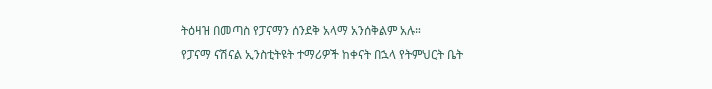ትዕዛዝ በመጣስ የፓናማን ሰንደቅ አላማ አንሰቅልም አሉ።
የፓናማ ናሽናል ኢንስቲትዩት ተማሪዎች ከቀናት በኋላ የትምህርት ቤት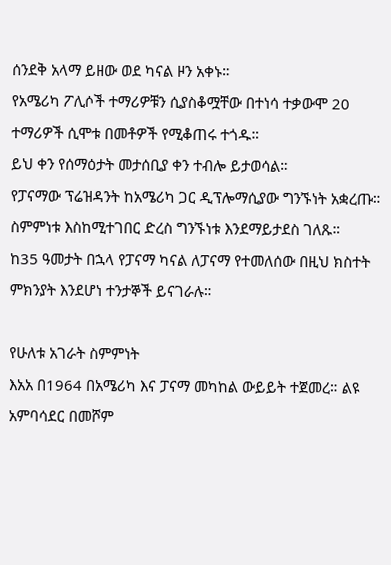ሰንደቅ አላማ ይዘው ወደ ካናል ዞን አቀኑ።
የአሜሪካ ፖሊሶች ተማሪዎቹን ሲያስቆሟቸው በተነሳ ተቃውሞ 20 ተማሪዎች ሲሞቱ በመቶዎች የሚቆጠሩ ተጎዱ።
ይህ ቀን የሰማዕታት መታሰቢያ ቀን ተብሎ ይታወሳል።
የፓናማው ፕሬዝዳንት ከአሜሪካ ጋር ዲፕሎማሲያው ግንኙነት አቋረጡ። ስምምነቱ እስከሚተገበር ድረስ ግንኙነቱ እንደማይታደስ ገለጹ።
ከ35 ዓመታት በኋላ የፓናማ ካናል ለፓናማ የተመለሰው በዚህ ክስተት ምክንያት እንደሆነ ተንታኞች ይናገራሉ።

የሁለቱ አገራት ስምምነት
እአአ በ1964 በአሜሪካ እና ፓናማ መካከል ውይይት ተጀመረ። ልዩ አምባሳደር በመሾም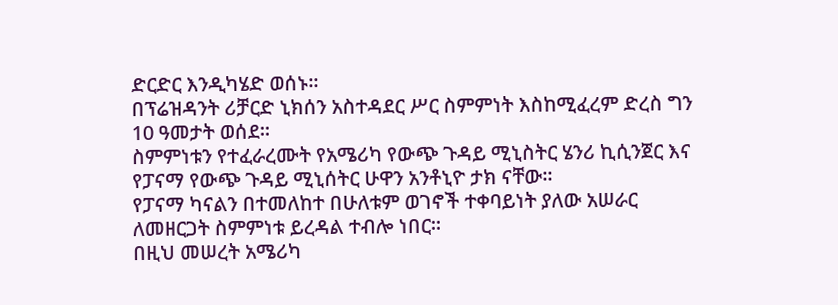ድርድር እንዲካሄድ ወሰኑ።
በፕሬዝዳንት ሪቻርድ ኒክሰን አስተዳደር ሥር ስምምነት እስከሚፈረም ድረስ ግን 10 ዓመታት ወሰደ።
ስምምነቱን የተፈራረሙት የአሜሪካ የውጭ ጉዳይ ሚኒስትር ሄንሪ ኪሲንጀር እና የፓናማ የውጭ ጉዳይ ሚኒሰትር ሁዋን አንቶኒዮ ታክ ናቸው።
የፓናማ ካናልን በተመለከተ በሁለቱም ወገኖች ተቀባይነት ያለው አሠራር ለመዘርጋት ስምምነቱ ይረዳል ተብሎ ነበር።
በዚህ መሠረት አሜሪካ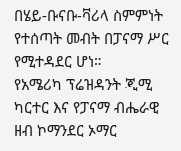በሄይ-ቡናቡ-ቫሪላ ስምምነት የተሰጣት መብት በፓናማ ሥር የሚተዳደር ሆነ።
የአሜሪካ ፕሬዝዳንት ጂሚ ካርተር እና የፓናማ ብሔራዊ ዘብ ኮማንደር ኦማር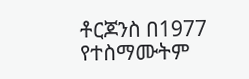ቶርጆንስ በ1977 የተስማሙትም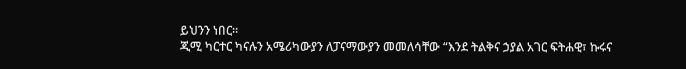ይህንን ነበር።
ጂሚ ካርተር ካናሉን አሜሪካውያን ለፓናማውያን መመለሳቸው “እንደ ትልቅና ኃያል አገር ፍትሐዊ፣ ኩሩና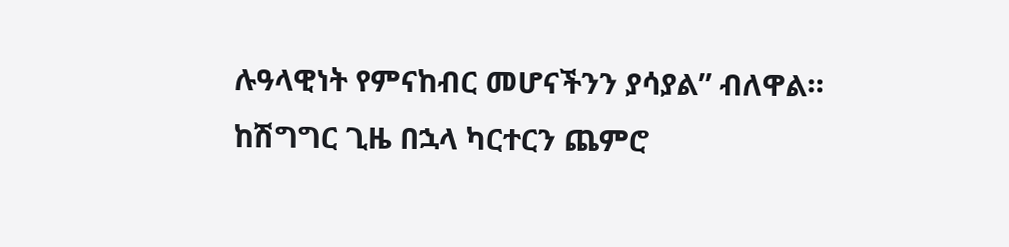ሉዓላዊነት የምናከብር መሆናችንን ያሳያል” ብለዋል።
ከሽግግር ጊዜ በኋላ ካርተርን ጨምሮ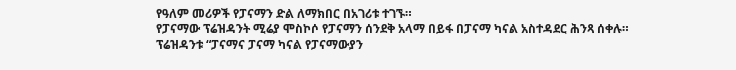የዓለም መሪዎች የፓናማን ድል ለማክበር በአገሪቱ ተገኙ።
የፓናማው ፕሬዝዳንት ሚሬያ ሞስኮሶ የፓናማን ሰንደቅ አላማ በይፋ በፓናማ ካናል አስተዳደር ሕንጻ ሰቀሉ።
ፕሬዝዳንቱ “ፓናማና ፓናማ ካናል የፓናማውያን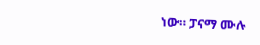ነው። ፓናማ ሙሉ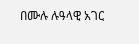በሙሉ ሉዓላዊ አገር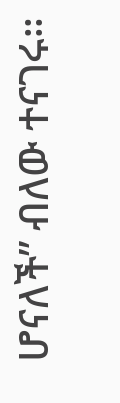ሆናለች” ብለው ተናገሩ።